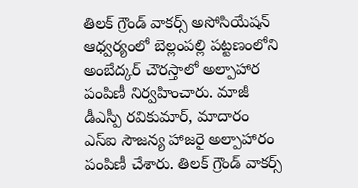తిలక్ గ్రౌండ్ వాకర్స్ అసోసియేషన్ ఆధ్వర్యంలో బెల్లంపల్లి పట్టణంలోని అంబేద్కర్ చౌరస్తాలో అల్పాహార పంపిణీ నిర్వహించారు. మాజీ డీఎస్పీ రవికుమార్, మాదారం ఎస్ఐ సౌజన్య హాజరై అల్పాహారం పంపిణీ చేశారు. తిలక్ గ్రౌండ్ వాకర్స్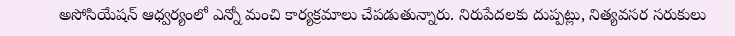అసోసియేషన్ ఆధ్వర్యంలో ఎన్నో మంచి కార్యక్రమాలు చేపడుతున్నారు. నిరుపేదలకు దుప్పట్లు, నిత్యవసర సరుకులు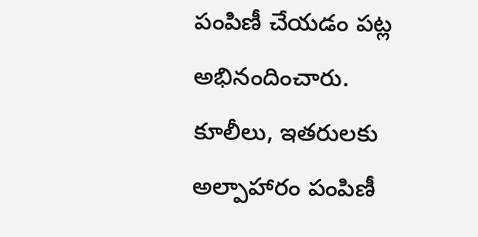పంపిణీ చేయడం పట్ల అభినందించారు. కూలీలు, ఇతరులకు అల్పాహారం పంపిణీ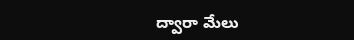ద్వారా మేలు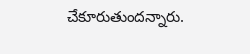చేకూరుతుందన్నారు.